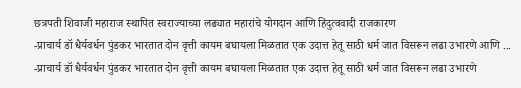छत्रपती शिवाजी महाराज स्थापित स्वराज्याच्या लढ्यात महारांचे योगदान आणि हिंदुत्ववादी राजकारण
-प्राचार्य डॉ धैर्यवर्धन पुंडकर भारतात दोन वृत्ती कायम बघायला मिळतात एक उदात्त हेतू साठी धर्म जात विसरून लढा उभारणे आणि ...
-प्राचार्य डॉ धैर्यवर्धन पुंडकर भारतात दोन वृत्ती कायम बघायला मिळतात एक उदात्त हेतू साठी धर्म जात विसरून लढा उभारणे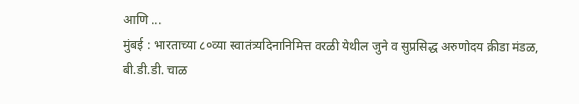आणि ...
मुंबई : भारताच्या ८०व्या स्वातंत्र्यदिनानिमित्त वरळी येथील जुने व सुप्रसिद्ध अरुणोदय क्रीडा मंडळ, बी.डी.डी. चाळ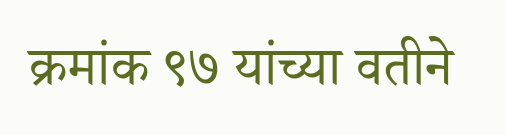क्रमांक ९७ यांच्या वतीने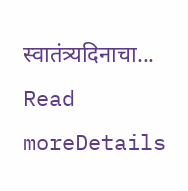स्वातंत्र्यदिनाचा...
Read moreDetails